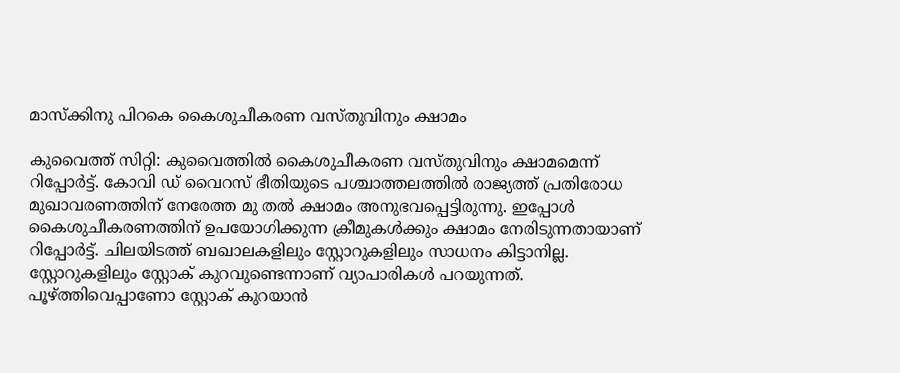മാസ്ക്കിനു പിറകെ കൈശുചീകരണ വസ്തുവിനും ക്ഷാമം

കുവൈത്ത് സിറ്റി: കുവൈത്തിൽ കൈശുചീകരണ വസ്തുവിനും ക്ഷാമമെന്ന് റിപ്പോർട്ട്. കോവി ഡ് വൈറസ് ഭീതിയുടെ പശ്ചാത്തലത്തിൽ രാജ്യത്ത് പ്രതിരോധ മുഖാവരണത്തിന് നേരേത്ത മു തൽ ക്ഷാമം അനുഭവപ്പെട്ടിരുന്നു. ഇപ്പോൾ കൈശുചീകരണത്തിന് ഉപയോഗിക്കുന്ന ക്രീമുകൾക്കും ക്ഷാമം നേരിടുന്നതായാണ് റിപ്പോർട്ട്. ചിലയിടത്ത് ബഖാലകളിലും സ്റ്റോറുകളിലും സാധനം കിട്ടാനില്ല. സ്റ്റോറുകളിലും സ്റ്റോക് കുറവുണ്ടെന്നാണ് വ്യാപാരികൾ പറയുന്നത്. പൂഴ്ത്തിവെപ്പാണോ സ്റ്റോക് കുറയാൻ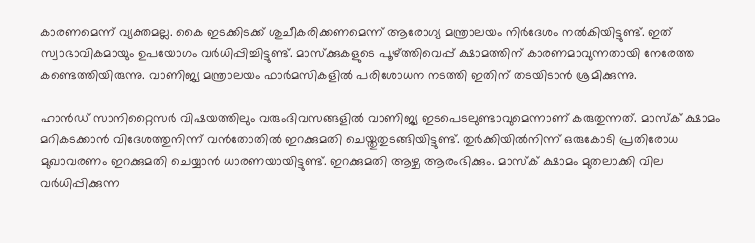കാരണമെന്ന് വ്യക്തമല്ല. കൈ ഇടക്കിടക്ക് ശുചീകരിക്കണമെന്ന് ആരോഗ്യ മന്ത്രാലയം നിർദേശം നൽകിയിട്ടുണ്ട്. ഇത് സ്വാഭാവികമായും ഉപയോഗം വർധിപ്പിച്ചിട്ടുണ്ട്. മാസ്ക്കുകളുടെ പൂഴ്ത്തിവെപ്പ് ക്ഷാമത്തിന് കാരണമാവുന്നതായി നേരേത്ത കണ്ടെത്തിയിരുന്നു. വാണിജ്യ മന്ത്രാലയം ഫാർമസികളിൽ പരിശോധന നടത്തി ഇതിന് തടയിടാൻ ശ്രമിക്കുന്നു.

ഹാൻഡ് സാനിറ്റൈസർ വിഷയത്തിലും വരുംദിവസങ്ങളിൽ വാണിജ്യ ഇടപെടലുണ്ടാവുമെന്നാണ് കരുതുന്നത്. മാസ്ക് ക്ഷാമം മറികടക്കാൻ വിദേശത്തുനിന്ന് വൻതോതിൽ ഇറക്കുമതി ചെയ്തുതുടങ്ങിയിട്ടുണ്ട്. തുർക്കിയിൽനിന്ന് ഒരുകോടി പ്രതിരോധ മുഖാവരണം ഇറക്കുമതി ചെയ്യാൻ ധാരണയായിട്ടുണ്ട്. ഇറക്കുമതി ആഴ്ച ആരംഭിക്കും. മാസ്ക് ക്ഷാമം മുതലാക്കി വില വർധിപ്പിക്കുന്ന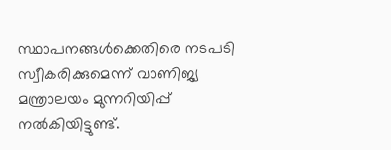സ്ഥാപനങ്ങൾക്കെതിരെ നടപടി സ്വീകരിക്കുമെന്ന് വാണിജ്യ മന്ത്രാലയം മുന്നറിയിപ്പ് നൽകിയിട്ടുണ്ട്.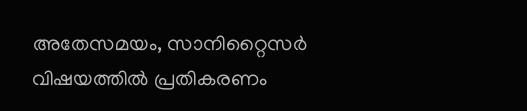അതേസമയം, സാനിറ്റൈസർ വിഷയത്തിൽ പ്രതികരണം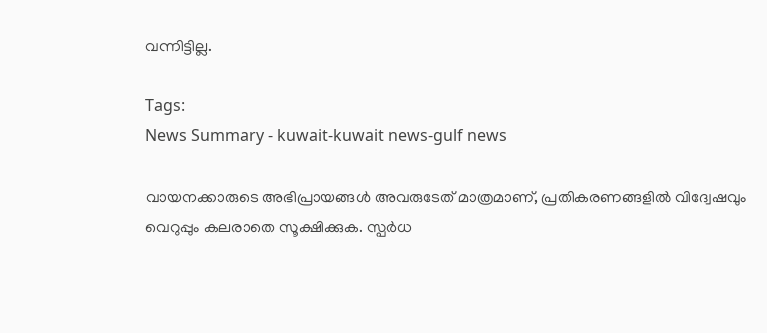വന്നിട്ടില്ല.

Tags:
News Summary - kuwait-kuwait news-gulf news

വായനക്കാരുടെ അഭിപ്രായങ്ങള്‍ അവരുടേത് മാത്രമാണ്, പ്രതികരണങ്ങളിൽ വിദ്വേഷവും വെറുപ്പും കലരാതെ സൂക്ഷിക്കുക. സ്പർധ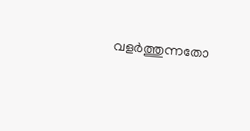വളർത്തുന്നതോ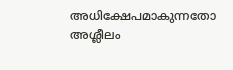അധിക്ഷേപമാകുന്നതോ അശ്ലീലം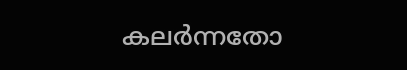കലർന്നതോ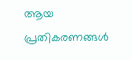ആയ പ്രതികരണങ്ങൾ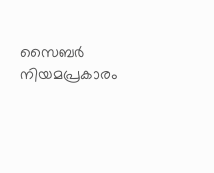സൈബർ നിയമപ്രകാരം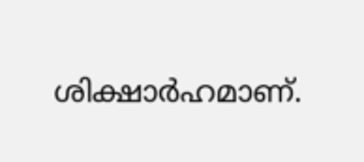ശിക്ഷാർഹമാണ്.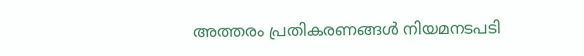അത്തരം പ്രതികരണങ്ങൾ നിയമനടപടി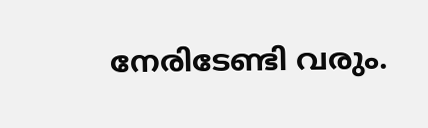നേരിടേണ്ടി വരും.